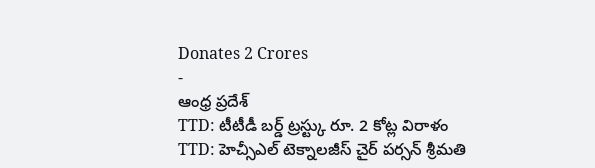Donates 2 Crores
-
ఆంధ్ర ప్రదేశ్
TTD: టీటీడీ బర్డ్ ట్రస్ట్కు రూ. 2 కోట్ల విరాళం
TTD: హెచ్సీఎల్ టెక్నాలజీస్ చైర్ పర్సన్ శ్రీమతి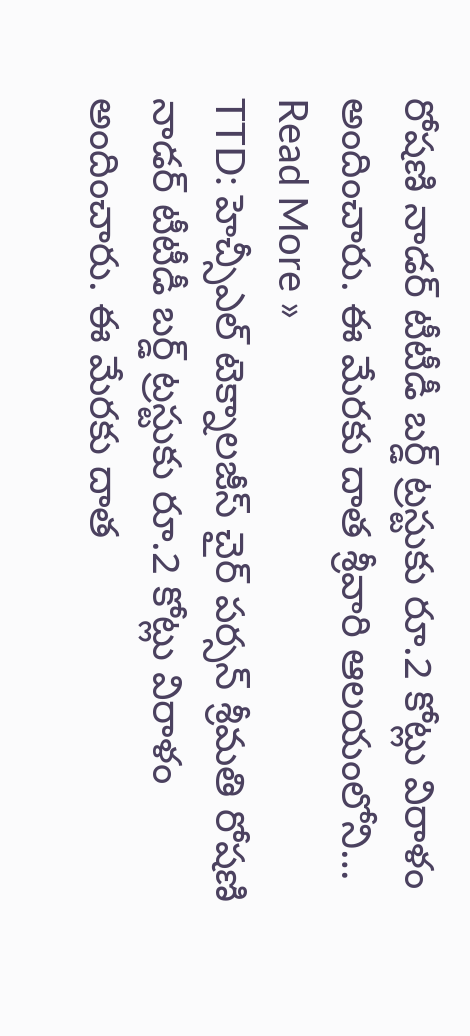రోషణి నాడర్ టీటీడీ బర్డ్ ట్రస్టుకు రూ.2 కోట్లు విరాళం అందించారు. ఈ మేరకు దాత శ్రీవారి ఆలయంలోని…
Read More »
TTD: హెచ్సీఎల్ టెక్నాలజీస్ చైర్ పర్సన్ శ్రీమతి రోషణి నాడర్ టీటీడీ బర్డ్ ట్రస్టుకు రూ.2 కోట్లు విరాళం అందించారు. ఈ మేరకు దాత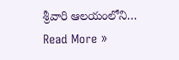శ్రీవారి ఆలయంలోని…
Read More »